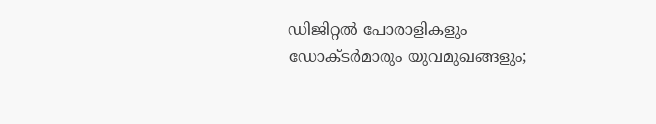ഡിജിറ്റൽ പോരാളികളും ഡോക്ടർമാരും യുവമുഖങ്ങളും;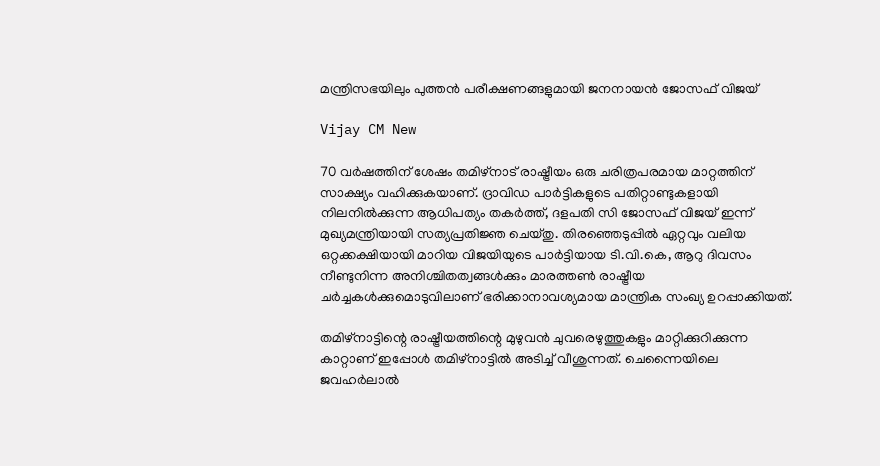മന്ത്രിസഭയിലും പുത്തൻ പരീക്ഷണങ്ങളുമായി ജനനായൻ ജോസഫ് വിജയ്

Vijay CM New

70 വർഷത്തിന് ശേഷം തമിഴ്‌നാട് രാഷ്ട്രീയം ഒരു ചരിത്രപരമായ മാറ്റത്തിന് സാക്ഷ്യം വഹിക്കുകയാണ്. ദ്രാവിഡ പാർട്ടികളുടെ പതിറ്റാണ്ടുകളായി നിലനിൽക്കുന്ന ആധിപത്യം തകർത്ത്, ദളപതി സി ജോസഫ് വിജയ് ഇന്ന് മുഖ്യമന്ത്രിയായി സത്യപ്രതിജ്ഞ ചെയ്തു. തിരഞ്ഞെടുപ്പിൽ ഏറ്റവും വലിയ ഒറ്റക്കക്ഷിയായി മാറിയ വിജയിയുടെ പാർട്ടിയായ ടി.വി.കെ, ആറു ദിവസം നീണ്ടുനിന്ന അനിശ്ചിതത്വങ്ങൾക്കും മാരത്തൺ രാഷ്ട്രീയ ചർച്ചകൾക്കുമൊടുവിലാണ് ഭരിക്കാനാവശ്യമായ മാന്ത്രിക സംഖ്യ ഉറപ്പാക്കിയത്.

തമിഴ്നാട്ടിന്റെ രാഷ്ട്രീയത്തിന്റെ മുഴുവൻ ചുവരെഴുത്തുകളും മാറ്റിക്കുറിക്കുന്ന കാറ്റാണ് ഇപ്പോൾ തമിഴ്നാട്ടിൽ അടിച്ച് വീശുന്നത്. ചെന്നൈയിലെ ജവഹർലാൽ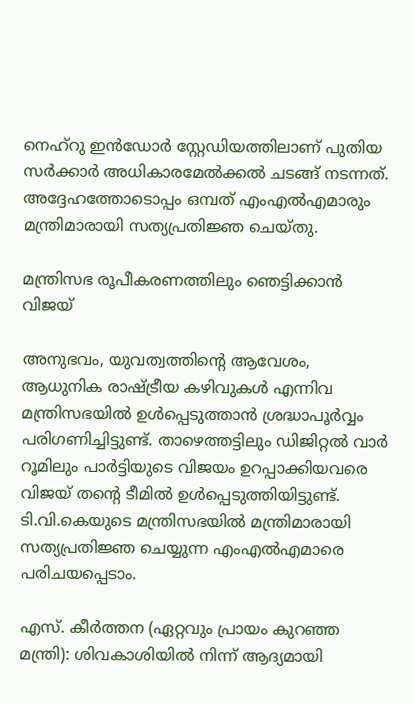നെഹ്‌റു ഇൻഡോർ സ്റ്റേഡിയത്തിലാണ് പുതിയ സർക്കാർ അധികാരമേൽക്കൽ ചടങ്ങ് നടന്നത്. അദ്ദേഹത്തോടൊപ്പം ഒമ്പത് എംഎൽഎമാരും മന്ത്രിമാരായി സത്യപ്രതിജ്ഞ ചെയ്തു.

മന്ത്രിസഭ രൂപീകരണത്തിലും ഞെട്ടിക്കാൻ വിജയ്

അനുഭവം, യുവത്വത്തിന്റെ ആവേശം, ആധുനിക രാഷ്ട്രീയ കഴിവുകൾ എന്നിവ മന്ത്രിസഭയിൽ ഉൾപ്പെടുത്താൻ ശ്രദ്ധാപൂർവ്വം പരിഗണിച്ചിട്ടുണ്ട്. താഴെത്തട്ടിലും ഡിജിറ്റൽ വാർ റൂമിലും പാർട്ടിയുടെ വിജയം ഉറപ്പാക്കിയവരെ വിജയ് തന്റെ ടീമിൽ ഉൾപ്പെടുത്തിയിട്ടുണ്ട്. ടി.വി.കെയുടെ മന്ത്രിസഭയിൽ മന്ത്രിമാരായി സത്യപ്രതിജ്ഞ ചെയ്യുന്ന എംഎൽഎമാരെ പരിചയപ്പെടാം.

എസ്. കീർത്തന (ഏറ്റവും പ്രായം കുറഞ്ഞ മന്ത്രി): ശിവകാശിയിൽ നിന്ന് ആദ്യമായി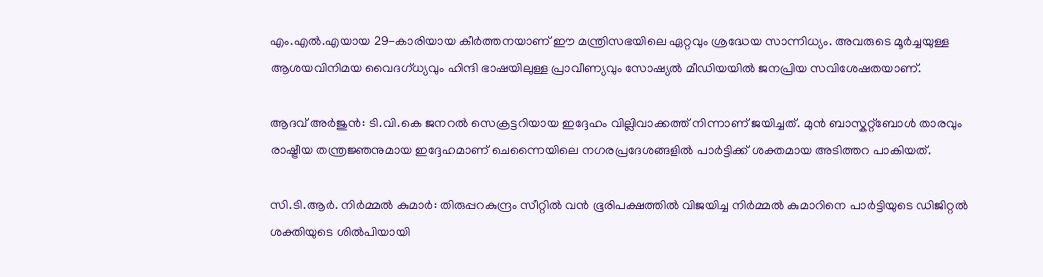എം.എൽ.എയായ 29-കാരിയായ കീർത്തനയാണ് ഈ മന്ത്രിസഭയിലെ ഏറ്റവും ശ്രദ്ധേയ സാന്നിധ്യം. അവരുടെ മൂർച്ചയുള്ള ആശയവിനിമയ വൈദഗ്ധ്യവും ഹിന്ദി ഭാഷയിലുള്ള പ്രാവീണ്യവും സോഷ്യൽ മീഡിയയിൽ ജനപ്രിയ സവിശേഷതയാണ്.

ആദവ് അർജുൻ: ടി.വി.കെ ജനറൽ സെക്രട്ടറിയായ ഇദ്ദേഹം വില്ലിവാക്കത്ത് നിന്നാണ് ജയിച്ചത്. മുൻ ബാസ്കറ്റ്ബോൾ താരവും രാഷ്ട്രീയ തന്ത്രജ്ഞനുമായ ഇദ്ദേഹമാണ് ചെന്നൈയിലെ നഗരപ്രദേശങ്ങളിൽ പാർട്ടിക്ക് ശക്തമായ അടിത്തറ പാകിയത്.

സി.ടി.ആർ. നിർമ്മൽ കുമാർ: തിരുപ്പറകുന്ദ്രം സീറ്റിൽ വൻ ഭൂരിപക്ഷത്തിൽ വിജയിച്ച നിർമ്മൽ കുമാറിനെ പാർട്ടിയുടെ ഡിജിറ്റൽ ശക്തിയുടെ ശിൽപിയായി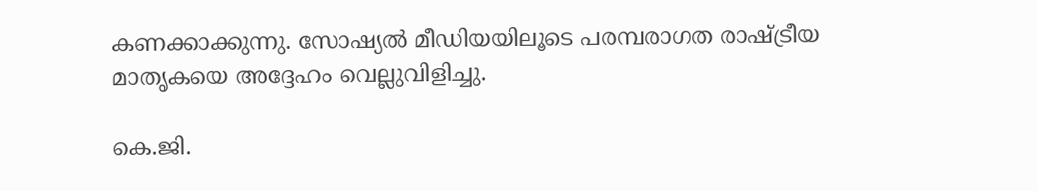കണക്കാക്കുന്നു. സോഷ്യൽ മീഡിയയിലൂടെ പരമ്പരാഗത രാഷ്ട്രീയ മാതൃകയെ അദ്ദേഹം വെല്ലുവിളിച്ചു.

കെ.ജി.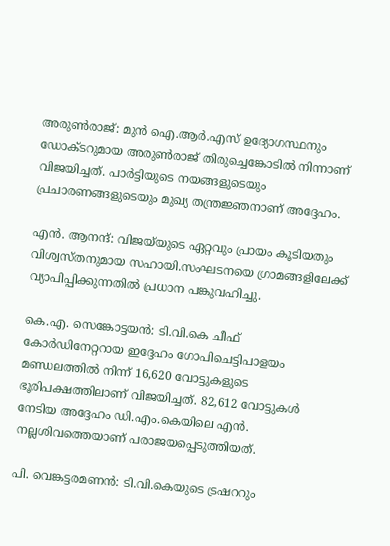അരുൺരാജ്: മുൻ ഐ.ആർ.എസ് ഉദ്യോഗസ്ഥനും ഡോക്ടറുമായ അരുൺരാജ് തിരുച്ചെങ്കോടിൽ നിന്നാണ് വിജയിച്ചത്. പാർട്ടിയുടെ നയങ്ങളുടെയും പ്രചാരണങ്ങളുടെയും മുഖ്യ തന്ത്രജ്ഞനാണ് അദ്ദേഹം.

എൻ. ആനന്ദ്: വിജയ്‌യുടെ ഏറ്റവും പ്രായം കൂടിയതും വിശ്വസ്തനുമായ സഹായി.സംഘടനയെ ഗ്രാമങ്ങളിലേക്ക് വ്യാപിപ്പിക്കുന്നതിൽ പ്രധാന പങ്കുവഹിച്ചു.

കെ.എ. സെങ്കോട്ടയൻ: ടി.വി.കെ ചീഫ് കോർഡിനേറ്ററായ ഇദ്ദേഹം ഗോപിചെട്ടിപാളയം മണ്ഡലത്തിൽ നിന്ന് 16,620 വോട്ടുകളുടെ ഭൂരിപക്ഷത്തിലാണ് വിജയിച്ചത്. 82,612 വോട്ടുകൾ നേടിയ അദ്ദേഹം ഡി.എം.കെയിലെ എൻ. നല്ലശിവത്തെയാണ് പരാജയപ്പെടുത്തിയത്.

പി. വെങ്കട്ടരമണൻ: ടി.വി.കെയുടെ ട്രഷററും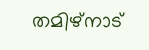തമിഴ്‌നാട്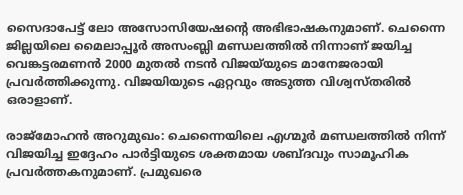സൈദാപേട്ട് ലോ അസോസിയേഷന്റെ അഭിഭാഷകനുമാണ്. ചെന്നൈ ജില്ലയിലെ മൈലാപ്പൂർ അസംബ്ലി മണ്ഡലത്തിൽ നിന്നാണ് ജയിച്ച വെങ്കട്ടരമണൻ 2000 മുതൽ നടൻ വിജയ്‌യുടെ മാനേജരായി പ്രവർത്തിക്കുന്നു. വിജയിയുടെ ഏറ്റവും അടുത്ത വിശ്വസ്തരിൽ ഒരാളാണ്.

രാജ്‌മോഹൻ അറുമുഖം: ചെന്നൈയിലെ എഗ്മൂർ മണ്ഡലത്തിൽ നിന്ന് വിജയിച്ച ഇദ്ദേഹം പാർട്ടിയുടെ ശക്തമായ ശബ്ദവും സാമൂഹിക പ്രവർത്തകനുമാണ്. പ്രമുഖരെ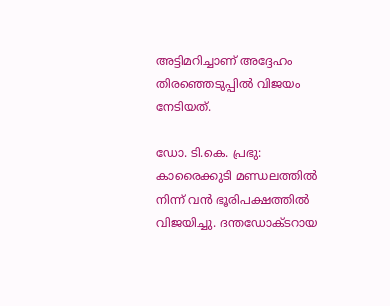അട്ടിമറിച്ചാണ് അദ്ദേഹം തിരഞ്ഞെടുപ്പിൽ വിജയം നേടിയത്.

ഡോ. ടി.കെ. പ്രഭു: കാരൈക്കുടി മണ്ഡലത്തിൽ നിന്ന് വൻ ഭൂരിപക്ഷത്തിൽ വിജയിച്ചു. ദന്തഡോക്ടറായ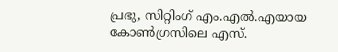പ്രഭു, സിറ്റിംഗ് എം.എൽ.എയായ കോൺഗ്രസിലെ എസ്.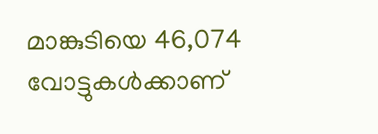മാങ്കുടിയെ 46,074 വോട്ടുകൾക്കാണ്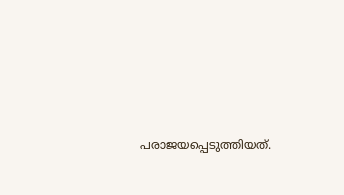പരാജയപ്പെടുത്തിയത്.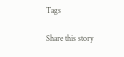Tags

Share this story